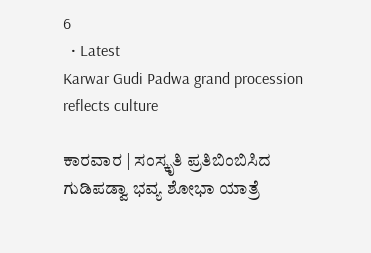6
  • Latest
Karwar Gudi Padwa grand procession reflects culture

ಕಾರವಾರ | ಸಂಸ್ಕೃತಿ ಪ್ರತಿಬಿಂಬಿಸಿದ ಗುಡಿಪಡ್ವಾ ಭವ್ಯ ಶೋಭಾ ಯಾತ್ರೆ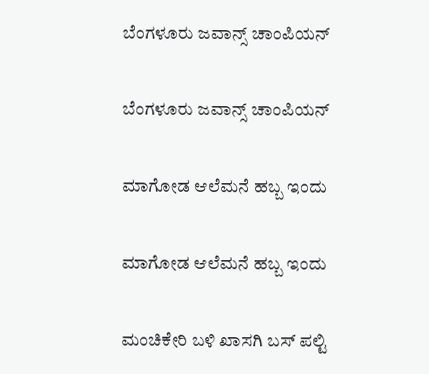ಬೆಂಗಳೂರು ಜವಾನ್ಸ್ ಚಾಂಪಿಯನ್

ಬೆಂಗಳೂರು ಜವಾನ್ಸ್ ಚಾಂಪಿಯನ್

ಮಾಗೋಡ ಆಲೆಮನೆ ಹಬ್ಬ ಇಂದು

ಮಾಗೋಡ ಆಲೆಮನೆ ಹಬ್ಬ ಇಂದು

ಮಂಚಿಕೇರಿ‌ ಬಳಿ ಖಾಸಗಿ ಬಸ್ ಪಲ್ಟಿ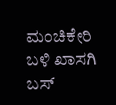ಮಂಚಿಕೇರಿ‌ ಬಳಿ ಖಾಸಗಿ ಬಸ್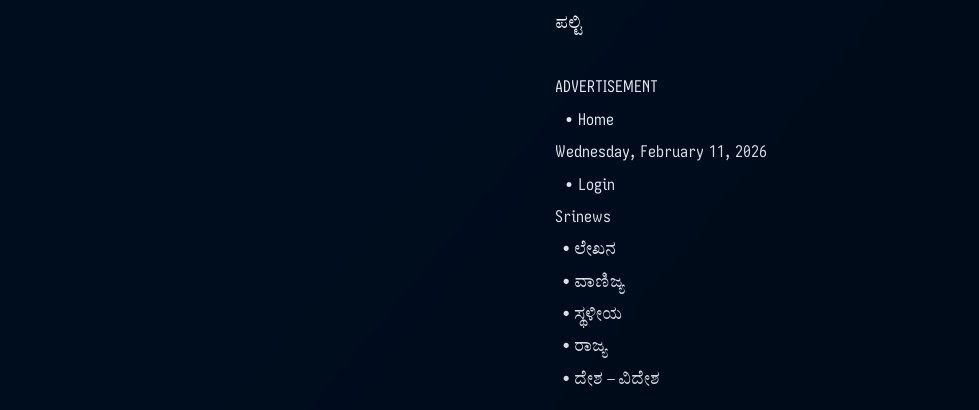ಪಲ್ಟಿ

ADVERTISEMENT
  • Home
Wednesday, February 11, 2026
  • Login
Srinews
  • ಲೇಖನ
  • ವಾಣಿಜ್ಯ
  • ಸ್ಥಳೀಯ
  • ರಾಜ್ಯ
  • ದೇಶ – ವಿದೇಶ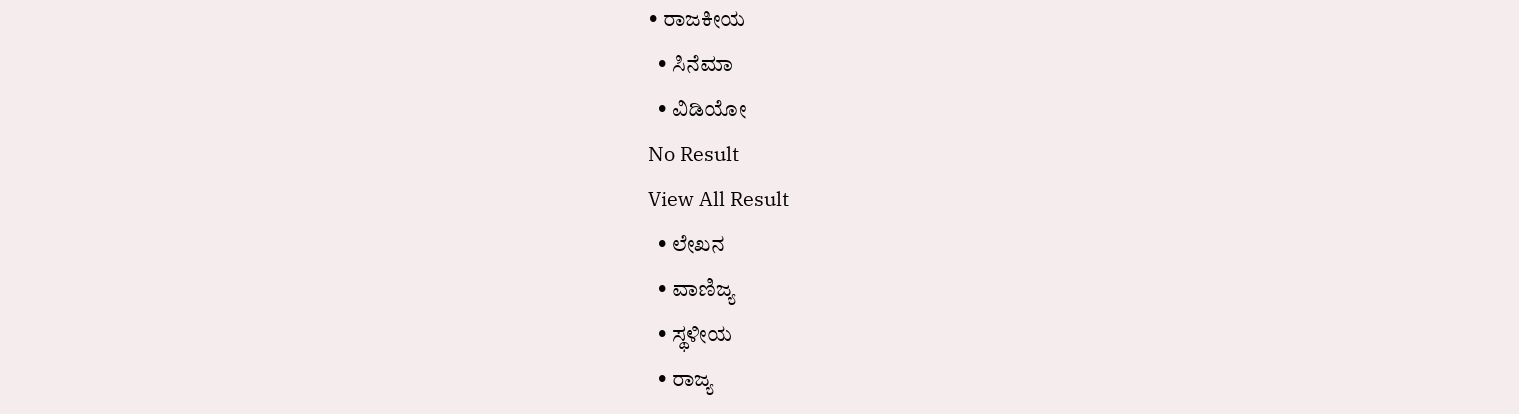• ರಾಜಕೀಯ
  • ಸಿನೆಮಾ
  • ವಿಡಿಯೋ
No Result
View All Result
  • ಲೇಖನ
  • ವಾಣಿಜ್ಯ
  • ಸ್ಥಳೀಯ
  • ರಾಜ್ಯ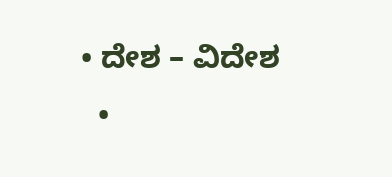• ದೇಶ – ವಿದೇಶ
  •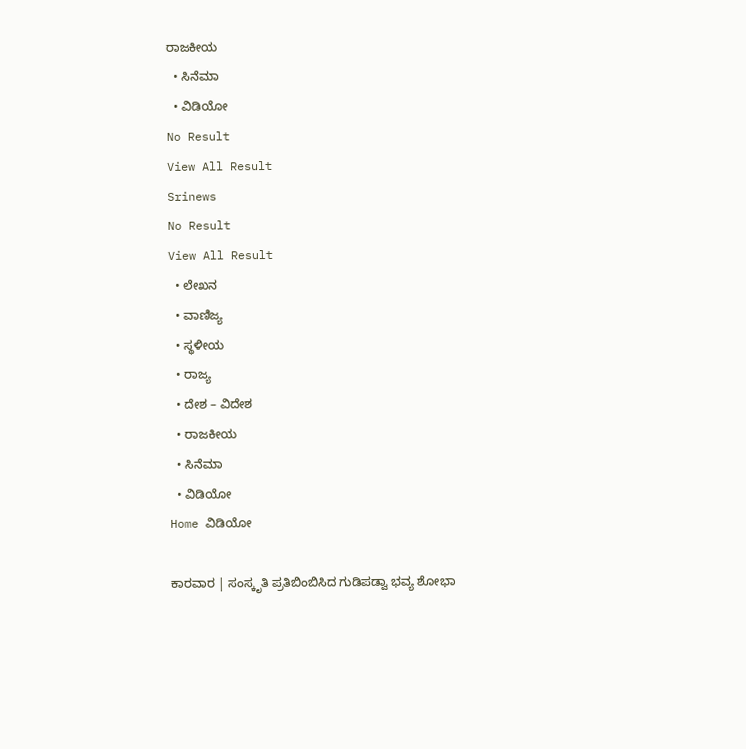ರಾಜಕೀಯ
  • ಸಿನೆಮಾ
  • ವಿಡಿಯೋ
No Result
View All Result
Srinews
No Result
View All Result
  • ಲೇಖನ
  • ವಾಣಿಜ್ಯ
  • ಸ್ಥಳೀಯ
  • ರಾಜ್ಯ
  • ದೇಶ – ವಿದೇಶ
  • ರಾಜಕೀಯ
  • ಸಿನೆಮಾ
  • ವಿಡಿಯೋ
Home ವಿಡಿಯೋ

ಕಾರವಾರ | ಸಂಸ್ಕೃತಿ ಪ್ರತಿಬಿಂಬಿಸಿದ ಗುಡಿಪಡ್ವಾ ಭವ್ಯ ಶೋಭಾ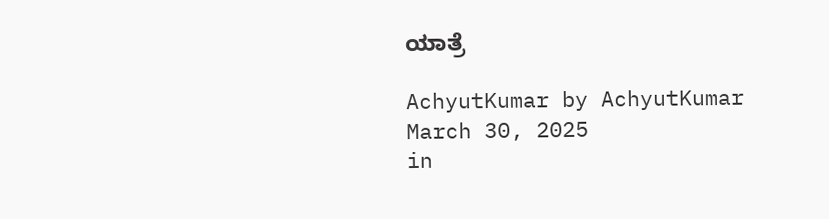ಯಾತ್ರೆ

AchyutKumar by AchyutKumar
March 30, 2025
in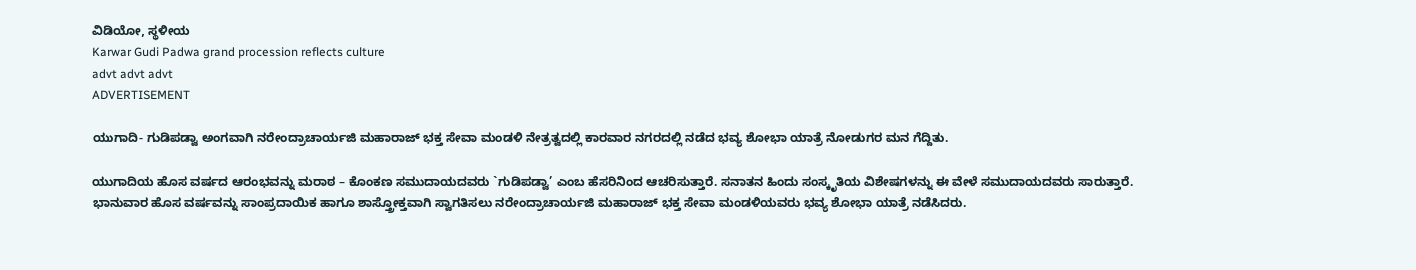ವಿಡಿಯೋ, ಸ್ಥಳೀಯ
Karwar Gudi Padwa grand procession reflects culture
advt advt advt
ADVERTISEMENT

ಯುಗಾದಿ- ಗುಡಿಪಡ್ವಾ ಅಂಗವಾಗಿ ನರೇಂದ್ರಾಚಾರ್ಯಜಿ ಮಹಾರಾಜ್ ಭಕ್ತ ಸೇವಾ ಮಂಡಳಿ ನೇತ್ರತ್ವದಲ್ಲಿ ಕಾರವಾರ ನಗರದಲ್ಲಿ ನಡೆದ ಭವ್ಯ ಶೋಭಾ ಯಾತ್ರೆ ನೋಡುಗರ ಮನ ಗೆದ್ದಿತು.

ಯುಗಾದಿಯ ಹೊಸ ವರ್ಷದ ಆರಂಭವನ್ನು ಮರಾಠ – ಕೊಂಕಣ ಸಮುದಾಯದವರು `ಗುಡಿಪಡ್ವಾ’ ಎಂಬ ಹೆಸರಿನಿಂದ ಆಚರಿಸುತ್ತಾರೆ. ಸನಾತನ ಹಿಂದು ಸಂಸ್ಕೃತಿಯ ವಿಶೇಷಗಳನ್ನು ಈ ವೇಳೆ ಸಮುದಾಯದವರು ಸಾರುತ್ತಾರೆ. ಭಾನುವಾರ ಹೊಸ ವರ್ಷವನ್ನು ಸಾಂಪ್ರದಾಯಿಕ ಹಾಗೂ ಶಾಸ್ತ್ರೋಕ್ತವಾಗಿ ಸ್ವಾಗತಿಸಲು ನರೇಂದ್ರಾಚಾರ್ಯಜಿ ಮಹಾರಾಜ್ ಭಕ್ತ ಸೇವಾ ಮಂಡಳಿಯವರು ಭವ್ಯ ಶೋಭಾ ಯಾತ್ರೆ ನಡೆಸಿದರು.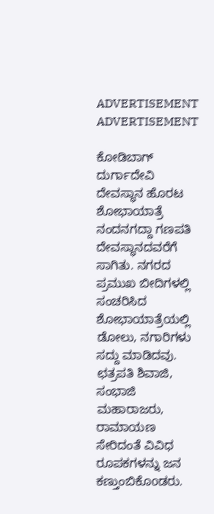ADVERTISEMENT
ADVERTISEMENT

ಕೋಡಿಬಾಗ್ ದುರ್ಗಾದೇವಿ ದೇವಸ್ಥಾನ ಹೊರಟ ಶೋಭಾಯಾತ್ರೆ ನಂದನಗದ್ದಾ ಗಣಪತಿ ದೇವಸ್ಥಾನದವರೆಗೆ ಸಾಗಿತು. ನಗರದ ಪ್ರಮುಖ ಬೀದಿಗಳಲ್ಲಿ ಸಂಚರಿಸಿದ ಶೋಭಾಯಾತ್ರೆಯಲ್ಲಿ ಡೋಲು, ನಗಾರಿಗಳು ಸದ್ದು ಮಾಡಿದವು. ಛತ್ರಪತಿ ಶಿವಾಜಿ, ಸಂಭಾಜಿ ಮಹಾರಾಜರು, ರಾಮಾಯಣ ಸೇರಿದಂತೆ ವಿವಿಧ ರೂಪಕಗಳನ್ನು ಜನ ಕಣ್ತುಂಬಿಕೊoಡರು.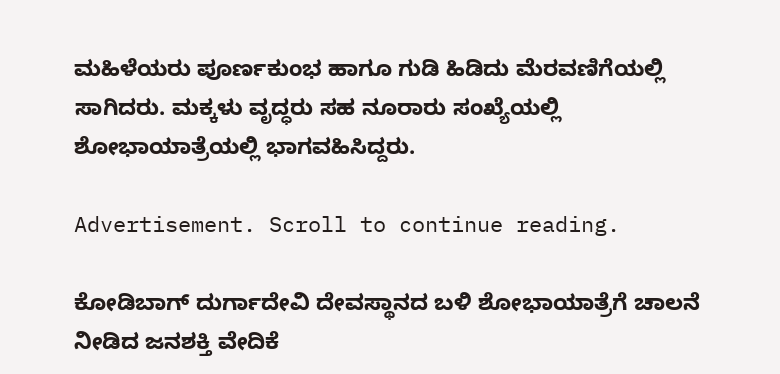ಮಹಿಳೆಯರು ಪೂರ್ಣಕುಂಭ ಹಾಗೂ ಗುಡಿ ಹಿಡಿದು ಮೆರವಣಿಗೆಯಲ್ಲಿ ಸಾಗಿದರು. ಮಕ್ಕಳು ವೃದ್ಧರು ಸಹ ನೂರಾರು ಸಂಖ್ಯೆಯಲ್ಲಿ ಶೋಭಾಯಾತ್ರೆಯಲ್ಲಿ ಭಾಗವಹಿಸಿದ್ದರು.

Advertisement. Scroll to continue reading.

ಕೋಡಿಬಾಗ್ ದುರ್ಗಾದೇವಿ ದೇವಸ್ಥಾನದ ಬಳಿ ಶೋಭಾಯಾತ್ರೆಗೆ ಚಾಲನೆ ನೀಡಿದ ಜನಶಕ್ತಿ ವೇದಿಕೆ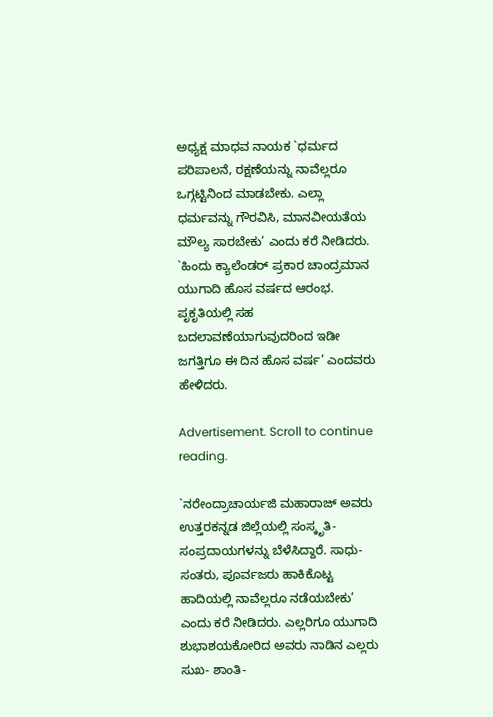ಅಧ್ಯಕ್ಷ ಮಾಧವ ನಾಯಕ `ಧರ್ಮದ ಪರಿಪಾಲನೆ, ರಕ್ಷಣೆಯನ್ನು ನಾವೆಲ್ಲರೂ ಒಗ್ಗಟ್ಟಿನಿಂದ ಮಾಡಬೇಕು. ಎಲ್ಲಾ ಧರ್ಮವನ್ನು ಗೌರವಿಸಿ, ಮಾನವೀಯತೆಯ ಮೌಲ್ಯ ಸಾರಬೇಕು’ ಎಂದು ಕರೆ ನೀಡಿದರು. `ಹಿಂದು ಕ್ಯಾಲೆಂಡರ್ ಪ್ರಕಾರ ಚಾಂದ್ರಮಾನ ಯುಗಾದಿ ಹೊಸ ವರ್ಷದ ಆರಂಭ. ಪೃಕೃತಿಯಲ್ಲಿ ಸಹ ಬದಲಾವಣೆಯಾಗುವುದರಿಂದ ಇಡೀ ಜಗತ್ತಿಗೂ ಈ ದಿನ ಹೊಸ ವರ್ಷ’ ಎಂದವರು ಹೇಳಿದರು.

Advertisement. Scroll to continue reading.

`ನರೇಂದ್ರಾಚಾರ್ಯಜಿ ಮಹಾರಾಜ್ ಅವರು ಉತ್ತರಕನ್ನಡ ಜಿಲ್ಲೆಯಲ್ಲಿ ಸಂಸ್ಕೃತಿ- ಸಂಪ್ರದಾಯಗಳನ್ನು ಬೆಳೆಸಿದ್ದಾರೆ. ಸಾಧು- ಸಂತರು, ಪೂರ್ವಜರು ಹಾಕಿಕೊಟ್ಟ ಹಾದಿಯಲ್ಲಿ ನಾವೆಲ್ಲರೂ ನಡೆಯಬೇಕು’ ಎಂದು ಕರೆ ನೀಡಿದರು. ಎಲ್ಲರಿಗೂ ಯುಗಾದಿ ಶುಭಾಶಯಕೋರಿದ ಅವರು ನಾಡಿನ ಎಲ್ಲರು ಸುಖ- ಶಾಂತಿ-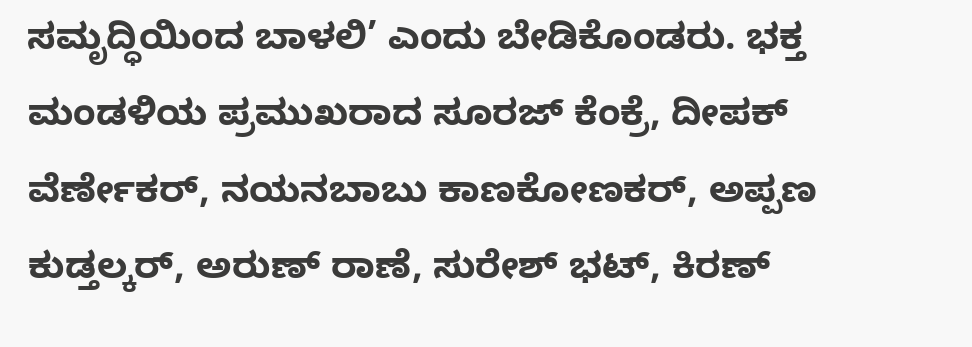ಸಮೃದ್ಧಿಯಿಂದ ಬಾಳಲಿ’ ಎಂದು ಬೇಡಿಕೊಂಡರು. ಭಕ್ತ ಮಂಡಳಿಯ ಪ್ರಮುಖರಾದ ಸೂರಜ್ ಕೆಂಕ್ರೆ, ದೀಪಕ್ ವೆರ್ಣೇಕರ್, ನಯನಬಾಬು ಕಾಣಕೋಣಕರ್, ಅಪ್ಪಣ ಕುಡ್ತಲ್ಕರ್, ಅರುಣ್ ರಾಣೆ, ಸುರೇಶ್ ಭಟ್, ಕಿರಣ್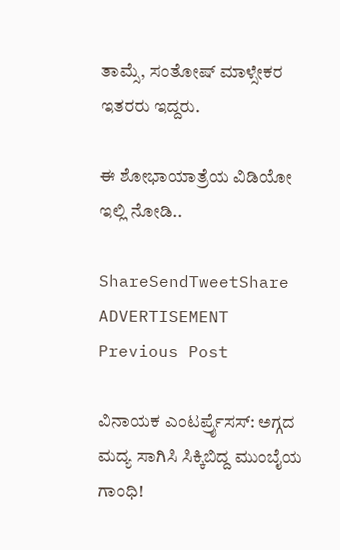ತಾಮ್ಸೆ, ಸಂತೋಷ್ ಮಾಳ್ಸೇಕರ ಇತರರು ಇದ್ದರು.

ಈ ಶೋಭಾಯಾತ್ರೆಯ ವಿಡಿಯೋ ಇಲ್ಲಿ ನೋಡಿ..

ShareSendTweetShare
ADVERTISEMENT
Previous Post

ವಿನಾಯಕ ಎಂಟರ್ಪ್ರೈಸಸ್: ಅಗ್ಗದ ಮದ್ಯ ಸಾಗಿಸಿ ಸಿಕ್ಕಿಬಿದ್ದ ಮುಂಬೈಯ ಗಾಂಧಿ!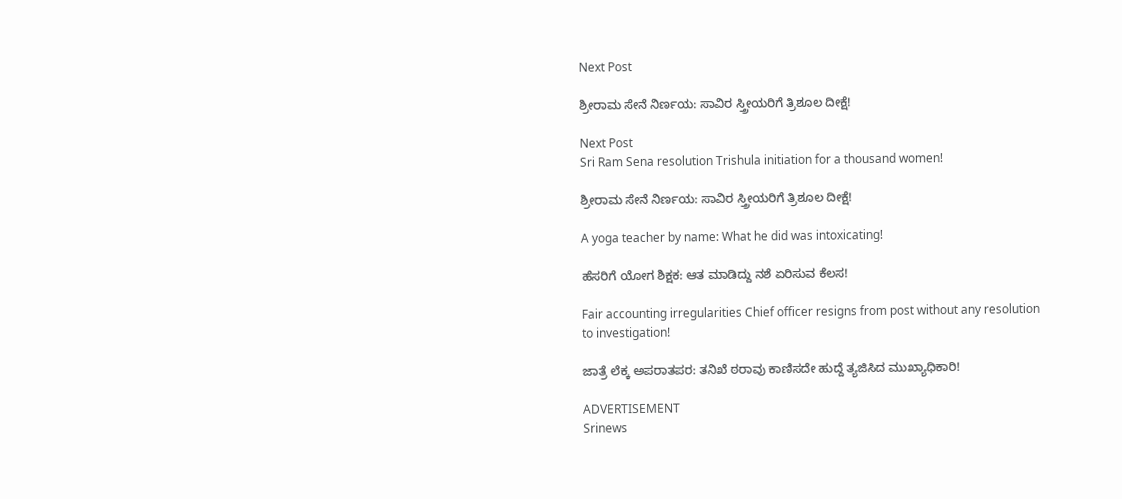Next Post

ಶ್ರೀರಾಮ ಸೇನೆ ನಿರ್ಣಯ: ಸಾವಿರ ಸ್ತ್ರೀಯರಿಗೆ ತ್ರಿಶೂಲ ದೀಕ್ಷೆ!

Next Post
Sri Ram Sena resolution Trishula initiation for a thousand women!

ಶ್ರೀರಾಮ ಸೇನೆ ನಿರ್ಣಯ: ಸಾವಿರ ಸ್ತ್ರೀಯರಿಗೆ ತ್ರಿಶೂಲ ದೀಕ್ಷೆ!

A yoga teacher by name: What he did was intoxicating!

ಹೆಸರಿಗೆ ಯೋಗ ಶಿಕ್ಷಕ: ಆತ ಮಾಡಿದ್ದು ನಶೆ ಏರಿಸುವ ಕೆಲಸ!

Fair accounting irregularities Chief officer resigns from post without any resolution to investigation!

ಜಾತ್ರೆ ಲೆಕ್ಕ ಅಪರಾತಪರ: ತನಿಖೆ ಠರಾವು ಕಾಣಿಸದೇ ಹುದ್ದೆ ತ್ಯಜಿಸಿದ ಮುಖ್ಯಾಧಿಕಾರಿ!

ADVERTISEMENT
Srinews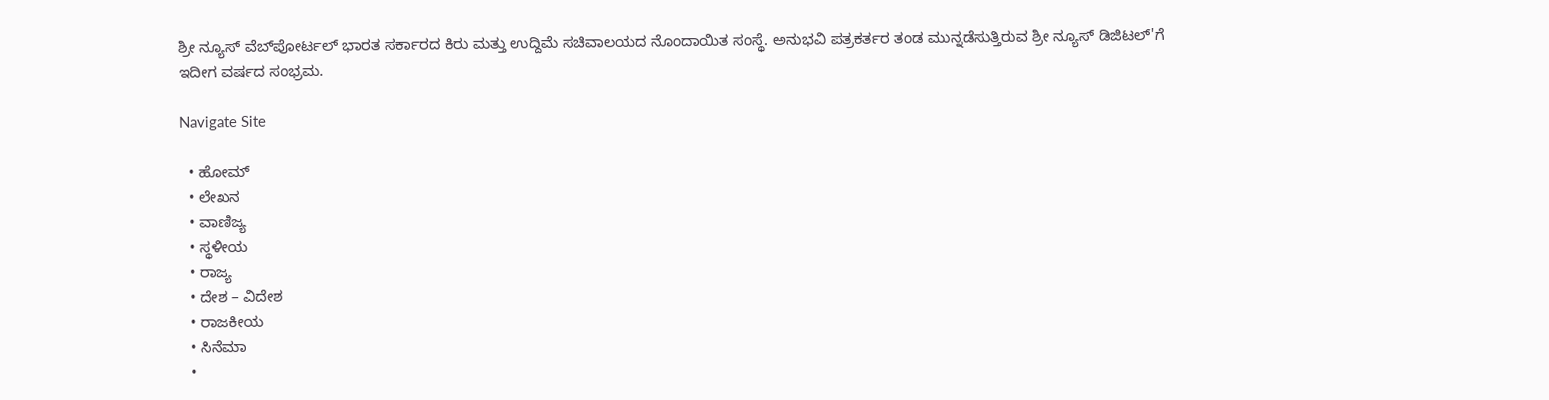ಶ್ರೀ ನ್ಯೂಸ್ ವೆಬ್‌ಪೋರ್ಟಲ್ ಭಾರತ ಸರ್ಕಾರದ ಕಿರು ಮತ್ತು ಉದ್ದಿಮೆ ಸಚಿವಾಲಯದ ನೊಂದಾಯಿತ ಸಂಸ್ಥೆ. ಅನುಭವಿ ಪತ್ರಕರ್ತರ ತಂಡ ಮುನ್ನಡೆಸುತ್ತಿರುವ ಶ್ರೀ ನ್ಯೂಸ್ ಡಿಜಿಟಲ್'ಗೆ ಇದೀಗ ವರ್ಷದ ಸಂಭ್ರಮ.

Navigate Site

  • ಹೋಮ್
  • ಲೇಖನ
  • ವಾಣಿಜ್ಯ
  • ಸ್ಥಳೀಯ
  • ರಾಜ್ಯ
  • ದೇಶ – ವಿದೇಶ
  • ರಾಜಕೀಯ
  • ಸಿನೆಮಾ
  •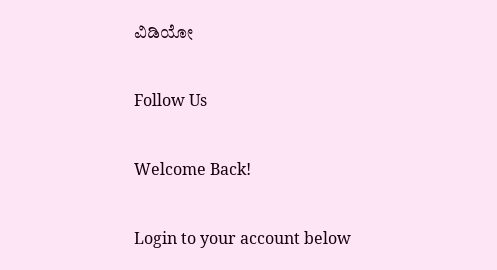ವಿಡಿಯೋ

Follow Us

Welcome Back!

Login to your account below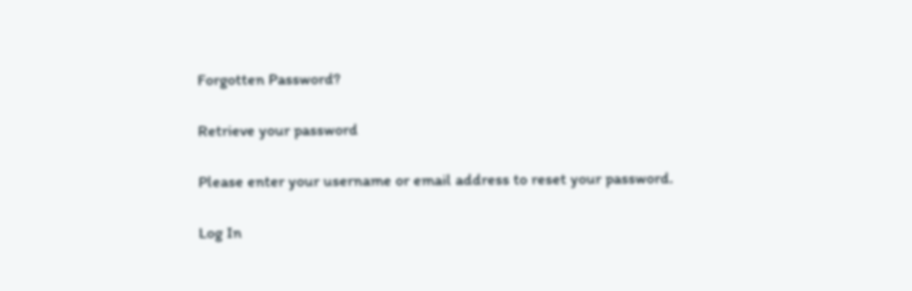Forgotten Password?

Retrieve your password

Please enter your username or email address to reset your password.

Log In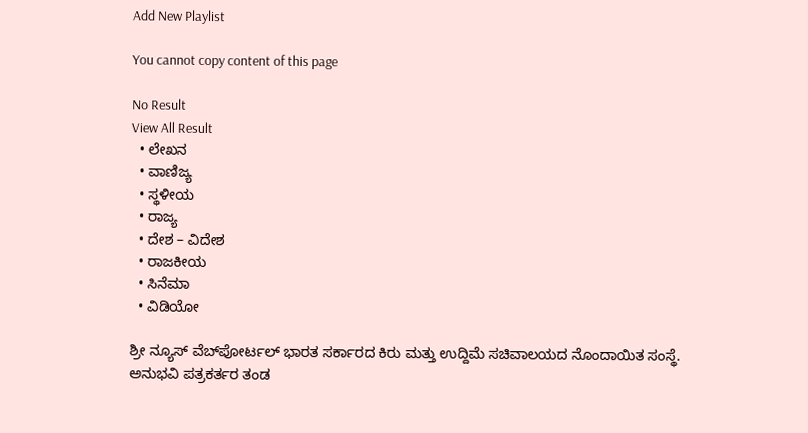Add New Playlist

You cannot copy content of this page

No Result
View All Result
  • ಲೇಖನ
  • ವಾಣಿಜ್ಯ
  • ಸ್ಥಳೀಯ
  • ರಾಜ್ಯ
  • ದೇಶ – ವಿದೇಶ
  • ರಾಜಕೀಯ
  • ಸಿನೆಮಾ
  • ವಿಡಿಯೋ

ಶ್ರೀ ನ್ಯೂಸ್ ವೆಬ್‌ಪೋರ್ಟಲ್ ಭಾರತ ಸರ್ಕಾರದ ಕಿರು ಮತ್ತು ಉದ್ದಿಮೆ ಸಚಿವಾಲಯದ ನೊಂದಾಯಿತ ಸಂಸ್ಥೆ. ಅನುಭವಿ ಪತ್ರಕರ್ತರ ತಂಡ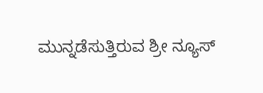ಮುನ್ನಡೆಸುತ್ತಿರುವ ಶ್ರೀ ನ್ಯೂಸ್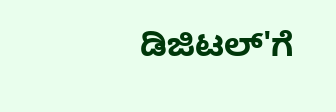ಡಿಜಿಟಲ್'ಗೆ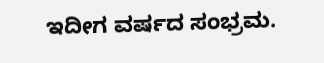ಇದೀಗ ವರ್ಷದ ಸಂಭ್ರಮ.